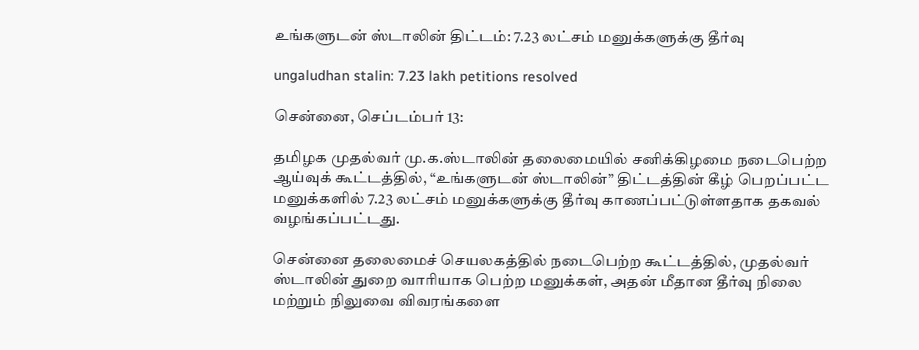உங்களுடன் ஸ்டாலின் திட்டம்: 7.23 லட்சம் மனுக்களுக்கு தீர்வு

ungaludhan stalin: 7.23 lakh petitions resolved

சென்னை, செப்டம்பர் 13:

தமிழக முதல்வர் மு.க.ஸ்டாலின் தலைமையில் சனிக்கிழமை நடைபெற்ற ஆய்வுக் கூட்டத்தில், “உங்களுடன் ஸ்டாலின்” திட்டத்தின் கீழ் பெறப்பட்ட மனுக்களில் 7.23 லட்சம் மனுக்களுக்கு தீர்வு காணப்பட்டுள்ளதாக தகவல் வழங்கப்பட்டது.

சென்னை தலைமைச் செயலகத்தில் நடைபெற்ற கூட்டத்தில், முதல்வர் ஸ்டாலின் துறை வாரியாக பெற்ற மனுக்கள், அதன் மீதான தீர்வு நிலை மற்றும் நிலுவை விவரங்களை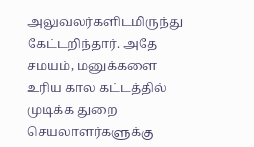அலுவலர்களிடமிருந்து கேட்டறிந்தார். அதே சமயம், மனுக்களை உரிய கால கட்டத்தில் முடிக்க துறை செயலாளர்களுக்கு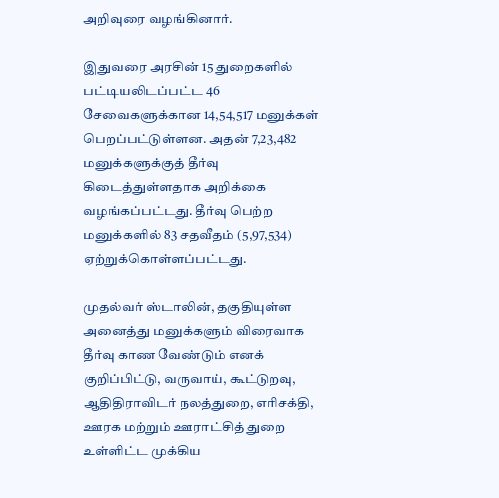அறிவுரை வழங்கினார்.

இதுவரை அரசின் 15 துறைகளில் பட்டியலிடப்பட்ட 46 சேவைகளுக்கான 14,54,517 மனுக்கள் பெறப்பட்டுள்ளன. அதன் 7,23,482 மனுக்களுக்குத் தீர்வு கிடைத்துள்ளதாக அறிக்கை வழங்கப்பட்டது. தீர்வு பெற்ற மனுக்களில் 83 சதவீதம் (5,97,534) ஏற்றுக்கொள்ளப்பட்டது.

முதல்வர் ஸ்டாலின், தகுதியுள்ள அனைத்து மனுக்களும் விரைவாக தீர்வு காண வேண்டும் எனக் குறிப்பிட்டு, வருவாய், கூட்டுறவு, ஆதிதிராவிடர் நலத்துறை, எரிசக்தி, ஊரக மற்றும் ஊராட்சித் துறை உள்ளிட்ட முக்கிய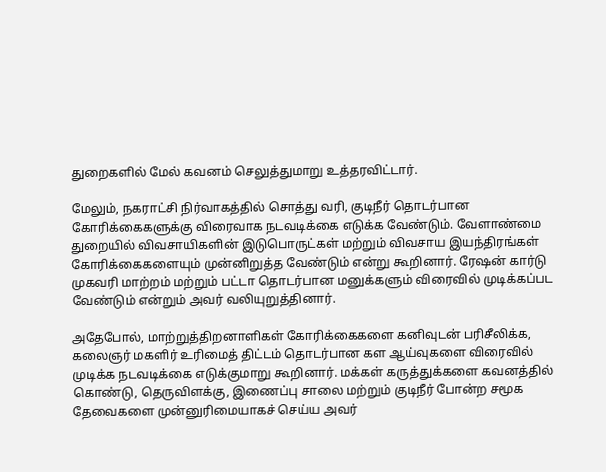துறைகளில் மேல் கவனம் செலுத்துமாறு உத்தரவிட்டார்.

மேலும், நகராட்சி நிர்வாகத்தில் சொத்து வரி, குடிநீர் தொடர்பான கோரிக்கைகளுக்கு விரைவாக நடவடிக்கை எடுக்க வேண்டும். வேளாண்மை துறையில் விவசாயிகளின் இடுபொருட்கள் மற்றும் விவசாய இயந்திரங்கள் கோரிக்கைகளையும் முன்னிறுத்த வேண்டும் என்று கூறினார். ரேஷன் கார்டு முகவரி மாற்றம் மற்றும் பட்டா தொடர்பான மனுக்களும் விரைவில் முடிக்கப்பட வேண்டும் என்றும் அவர் வலியுறுத்தினார்.

அதேபோல், மாற்றுத்திறனாளிகள் கோரிக்கைகளை கனிவுடன் பரிசீலிக்க, கலைஞர் மகளிர் உரிமைத் திட்டம் தொடர்பான கள ஆய்வுகளை விரைவில் முடிக்க நடவடிக்கை எடுக்குமாறு கூறினார். மக்கள் கருத்துக்களை கவனத்தில் கொண்டு, தெருவிளக்கு, இணைப்பு சாலை மற்றும் குடிநீர் போன்ற சமூக தேவைகளை முன்னுரிமையாகச் செய்ய அவர்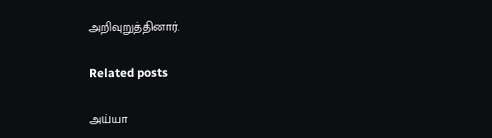அறிவுறுத்தினார்.

Related posts

அய்யா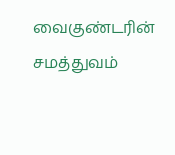வைகுண்டரின் சமத்துவம்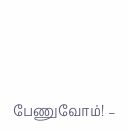பேணுவோம்! –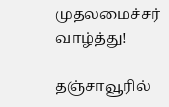முதலமைச்சர் வாழ்த்து!

தஞ்சாவூரில்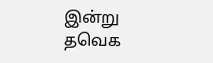இன்று தவெக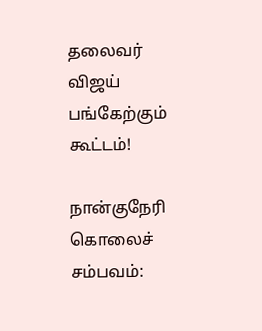தலைவர் விஜய் பங்கேற்கும் கூட்டம்!

நான்குநேரி கொலைச் சம்பவம்: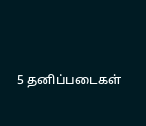5 தனிப்படைகள்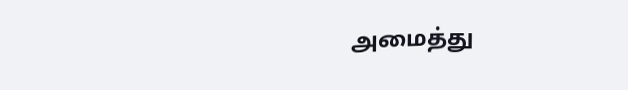அமைத்து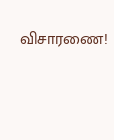விசாரணை!